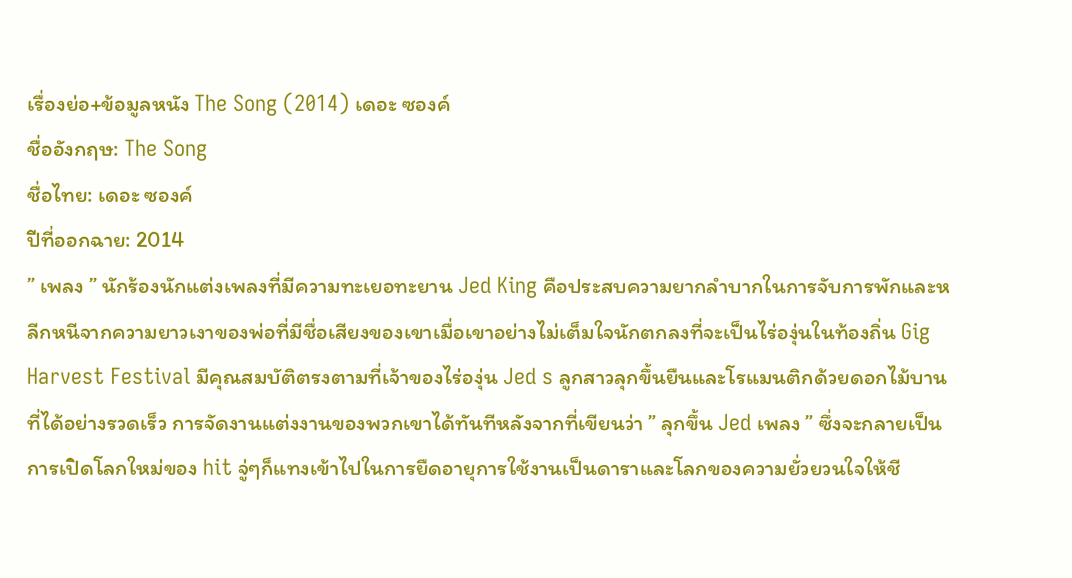เรื่องย่อ+ข้อมูลหนัง The Song (2014) เดอะ ซองค์
ชื่ออังกฤษ: The Song
ชื่อไทย: เดอะ ซองค์
ปีที่ออกฉาย: 2014
” เพลง ” นักร้องนักแต่งเพลงที่มีความทะเยอทะยาน Jed King คือประสบความยากลำบากในการจับการพักและหลีกหนีจากความยาวเงาของพ่อที่มีชื่อเสียงของเขาเมื่อเขาอย่างไม่เต็มใจนักตกลงที่จะเป็นไร่องุ่นในท้องถิ่น Gig Harvest Festival มีคุณสมบัติตรงตามที่เจ้าของไร่องุ่น Jed s ลูกสาวลุกขึ้นยืนและโรแมนติกด้วยดอกไม้บานที่ได้อย่างรวดเร็ว การจัดงานแต่งงานของพวกเขาได้ทันทีหลังจากที่เขียนว่า ” ลุกขึ้น Jed เพลง ” ซึ่งจะกลายเป็นการเปิดโลกใหม่ของ hit จู่ๆก็แทงเข้าไปในการยืดอายุการใช้งานเป็นดาราและโลกของความยั่วยวนใจให้ชี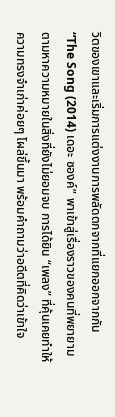วิตของเขาและเริ่มการแต่งงานการพลัดตกจากที่แยกออกจากกัน
“The Song (2014) เดอะ ซองค์” พาเข้าสู่เรื่องราวของคนที่พยายามตามหาความหมายในสิ่งที่ยังไม่ยอมจบ การได้ยิน “เพลง” ที่คุ้นเคยทำให้ความทรงจำเก่าค่อยๆ โผล่ขึ้นมา พร้อมคำถามว่าอดีตที่คิดว่าเข้าใจ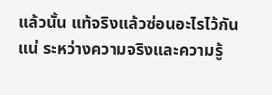แล้วนั้น แท้จริงแล้วซ่อนอะไรไว้กันแน่ ระหว่างความจริงและความรู้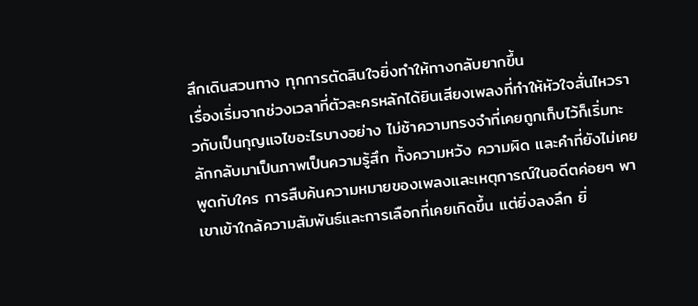สึกเดินสวนทาง ทุกการตัดสินใจยิ่งทำให้ทางกลับยากขึ้น
เรื่องเริ่มจากช่วงเวลาที่ตัวละครหลักได้ยินเสียงเพลงที่ทำให้หัวใจสั่นไหวราวกับเป็นกุญแจไขอะไรบางอย่าง ไม่ช้าความทรงจำที่เคยถูกเก็บไว้ก็เริ่มทะลักกลับมาเป็นภาพเป็นความรู้สึก ทั้งความหวัง ความผิด และคำที่ยังไม่เคยพูดกับใคร การสืบค้นความหมายของเพลงและเหตุการณ์ในอดีตค่อยๆ พาเขาเข้าใกล้ความสัมพันธ์และการเลือกที่เคยเกิดขึ้น แต่ยิ่งลงลึก ยิ่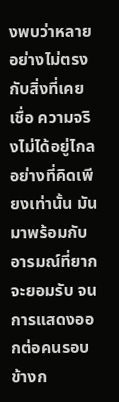งพบว่าหลายอย่างไม่ตรงกับสิ่งที่เคยเชื่อ ความจริงไม่ได้อยู่ไกลอย่างที่คิดเพียงเท่านั้น มันมาพร้อมกับอารมณ์ที่ยากจะยอมรับ จนการแสดงออกต่อคนรอบข้างก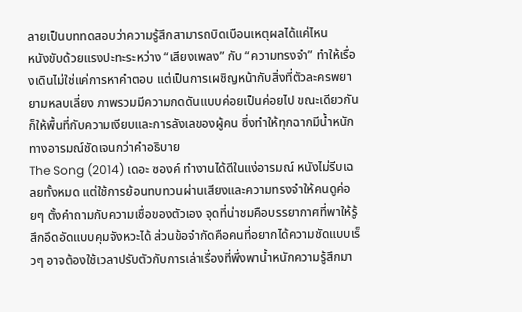ลายเป็นบททดสอบว่าความรู้สึกสามารถบิดเบือนเหตุผลได้แค่ไหน
หนังขับด้วยแรงปะทะระหว่าง “เสียงเพลง” กับ “ความทรงจำ” ทำให้เรื่องเดินไม่ใช่แค่การหาคำตอบ แต่เป็นการเผชิญหน้ากับสิ่งที่ตัวละครพยายามหลบเลี่ยง ภาพรวมมีความกดดันแบบค่อยเป็นค่อยไป ขณะเดียวกันก็ให้พื้นที่กับความเงียบและการลังเลของผู้คน ซึ่งทำให้ทุกฉากมีน้ำหนักทางอารมณ์ชัดเจนกว่าคำอธิบาย
The Song (2014) เดอะ ซองค์ ทำงานได้ดีในแง่อารมณ์ หนังไม่รีบเฉลยทั้งหมด แต่ใช้การย้อนทบทวนผ่านเสียงและความทรงจำให้คนดูค่อยๆ ตั้งคำถามกับความเชื่อของตัวเอง จุดที่น่าชมคือบรรยากาศที่พาให้รู้สึกอึดอัดแบบคุมจังหวะได้ ส่วนข้อจำกัดคือคนที่อยากได้ความชัดแบบเร็วๆ อาจต้องใช้เวลาปรับตัวกับการเล่าเรื่องที่พึ่งพาน้ำหนักความรู้สึกมา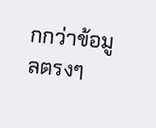กกว่าข้อมูลตรงๆ